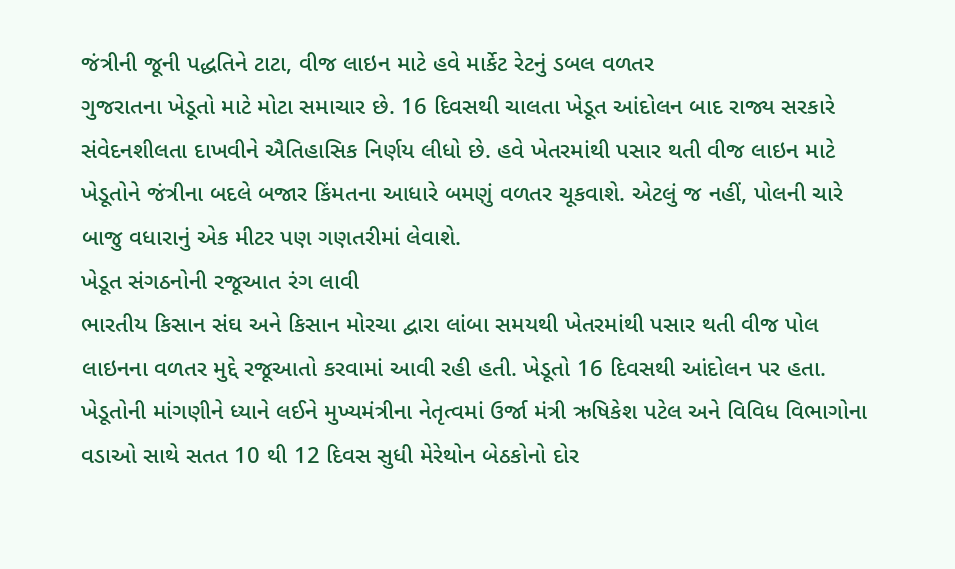જંત્રીની જૂની પદ્ધતિને ટાટા, વીજ લાઇન માટે હવે માર્કેટ રેટનું ડબલ વળતર
ગુજરાતના ખેડૂતો માટે મોટા સમાચાર છે. 16 દિવસથી ચાલતા ખેડૂત આંદોલન બાદ રાજ્ય સરકારે સંવેદનશીલતા દાખવીને ઐતિહાસિક નિર્ણય લીધો છે. હવે ખેતરમાંથી પસાર થતી વીજ લાઇન માટે ખેડૂતોને જંત્રીના બદલે બજાર કિંમતના આધારે બમણું વળતર ચૂકવાશે. એટલું જ નહીં, પોલની ચારે બાજુ વધારાનું એક મીટર પણ ગણતરીમાં લેવાશે.
ખેડૂત સંગઠનોની રજૂઆત રંગ લાવી
ભારતીય કિસાન સંઘ અને કિસાન મોરચા દ્વારા લાંબા સમયથી ખેતરમાંથી પસાર થતી વીજ પોલ લાઇનના વળતર મુદ્દે રજૂઆતો કરવામાં આવી રહી હતી. ખેડૂતો 16 દિવસથી આંદોલન પર હતા. ખેડૂતોની માંગણીને ધ્યાને લઈને મુખ્યમંત્રીના નેતૃત્વમાં ઉર્જા મંત્રી ઋષિકેશ પટેલ અને વિવિધ વિભાગોના વડાઓ સાથે સતત 10 થી 12 દિવસ સુધી મેરેથોન બેઠકોનો દોર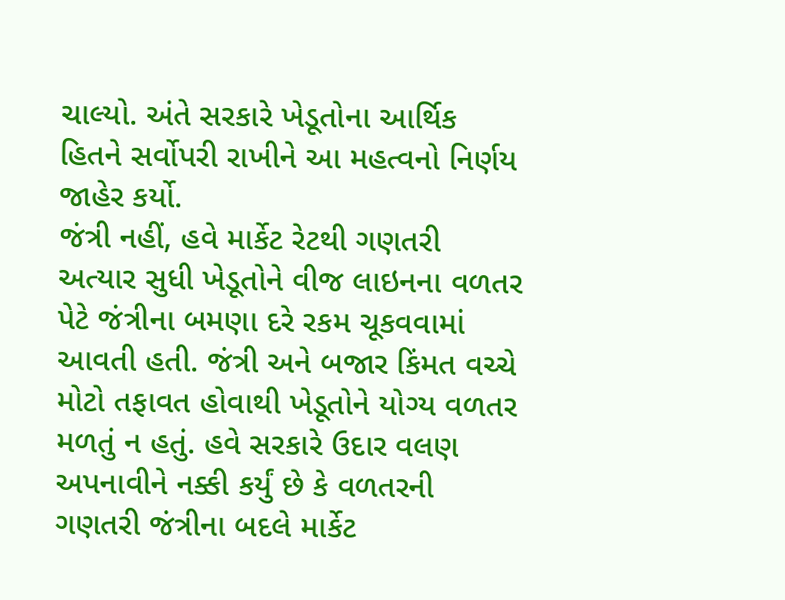ચાલ્યો. અંતે સરકારે ખેડૂતોના આર્થિક હિતને સર્વોપરી રાખીને આ મહત્વનો નિર્ણય જાહેર કર્યો.
જંત્રી નહીં, હવે માર્કેટ રેટથી ગણતરી
અત્યાર સુધી ખેડૂતોને વીજ લાઇનના વળતર પેટે જંત્રીના બમણા દરે રકમ ચૂકવવામાં આવતી હતી. જંત્રી અને બજાર કિંમત વચ્ચે મોટો તફાવત હોવાથી ખેડૂતોને યોગ્ય વળતર મળતું ન હતું. હવે સરકારે ઉદાર વલણ અપનાવીને નક્કી કર્યું છે કે વળતરની ગણતરી જંત્રીના બદલે માર્કેટ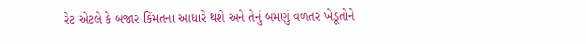રેટ એટલે કે બજાર કિંમતના આધારે થશે અને તેનું બમણું વળતર ખેડૂતોને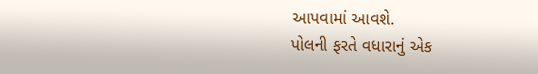આપવામાં આવશે.
પોલની ફરતે વધારાનું એક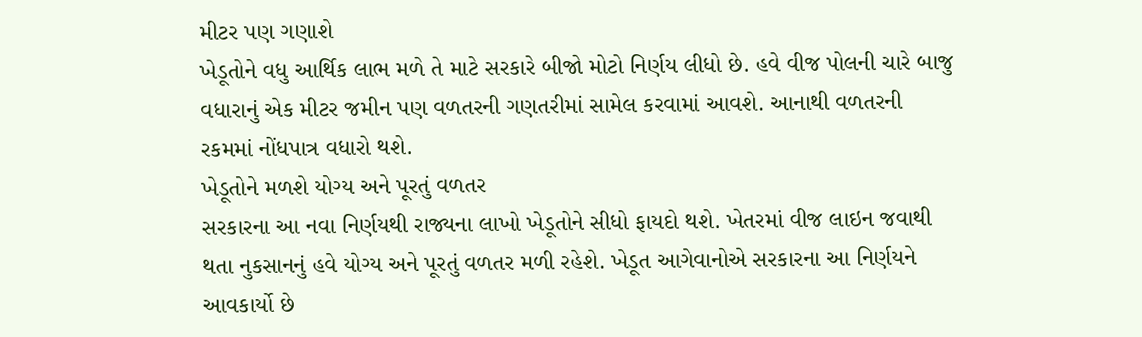મીટર પણ ગણાશે
ખેડૂતોને વધુ આર્થિક લાભ મળે તે માટે સરકારે બીજો મોટો નિર્ણય લીધો છે. હવે વીજ પોલની ચારે બાજુ વધારાનું એક મીટર જમીન પણ વળતરની ગણતરીમાં સામેલ કરવામાં આવશે. આનાથી વળતરની રકમમાં નોંધપાત્ર વધારો થશે.
ખેડૂતોને મળશે યોગ્ય અને પૂરતું વળતર
સરકારના આ નવા નિર્ણયથી રાજ્યના લાખો ખેડૂતોને સીધો ફાયદો થશે. ખેતરમાં વીજ લાઇન જવાથી થતા નુકસાનનું હવે યોગ્ય અને પૂરતું વળતર મળી રહેશે. ખેડૂત આગેવાનોએ સરકારના આ નિર્ણયને આવકાર્યો છે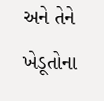અને તેને ખેડૂતોના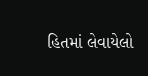હિતમાં લેવાયેલો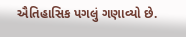ઐતિહાસિક પગલું ગણાવ્યો છે.